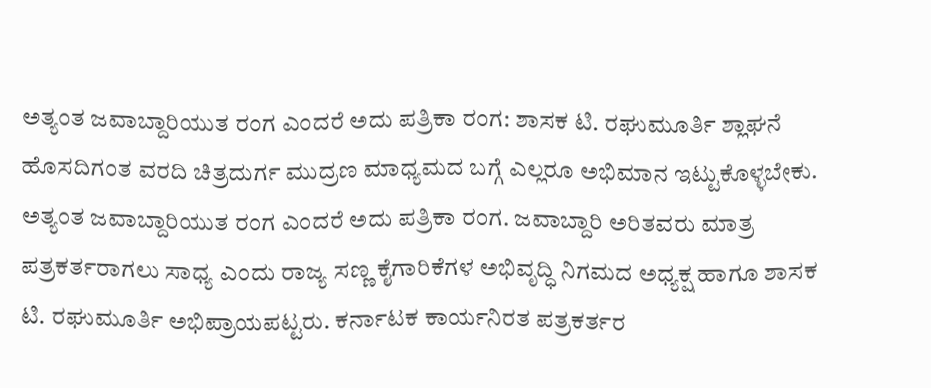ಅತ್ಯಂತ ಜವಾಬ್ದಾರಿಯುತ ರಂಗ ಎಂದರೆ ಅದು ಪತ್ರಿಕಾ ರಂಗ: ಶಾಸಕ ಟಿ. ರಘುಮೂರ್ತಿ ಶ್ಲಾಘನೆ
ಹೊಸದಿಗಂತ ವರದಿ ಚಿತ್ರದುರ್ಗ ಮುದ್ರಣ ಮಾಧ್ಯಮದ ಬಗ್ಗೆ ಎಲ್ಲರೂ ಅಭಿಮಾನ ಇಟ್ಟುಕೊಳ್ಳಬೇಕು. ಅತ್ಯಂತ ಜವಾಬ್ದಾರಿಯುತ ರಂಗ ಎಂದರೆ ಅದು ಪತ್ರಿಕಾ ರಂಗ. ಜವಾಬ್ದಾರಿ ಅರಿತವರು ಮಾತ್ರ ಪತ್ರಕರ್ತರಾಗಲು ಸಾಧ್ಯ ಎಂದು ರಾಜ್ಯ ಸಣ್ಣ ಕೈಗಾರಿಕೆಗಳ ಅಭಿವೃದ್ಧಿ ನಿಗಮದ ಅಧ್ಯಕ್ಷ ಹಾಗೂ ಶಾಸಕ ಟಿ. ರಘುಮೂರ್ತಿ ಅಭಿಪ್ರಾಯಪಟ್ಟರು. ಕರ್ನಾಟಕ ಕಾರ್ಯನಿರತ ಪತ್ರಕರ್ತರ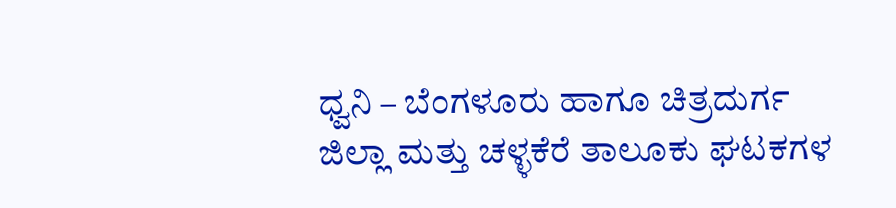ಧ್ವನಿ – ಬೆಂಗಳೂರು ಹಾಗೂ ಚಿತ್ರದುರ್ಗ ಜಿಲ್ಲಾ ಮತ್ತು ಚಳ್ಳಕೆರೆ ತಾಲೂಕು ಘಟಕಗಳ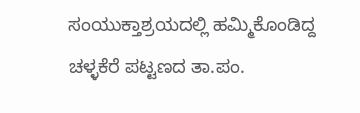ಸಂಯುಕ್ತಾಶ್ರಯದಲ್ಲಿ ಹಮ್ಮಿಕೊಂಡಿದ್ದ ಚಳ್ಳಕೆರೆ ಪಟ್ಟಣದ ತಾ.ಪಂ.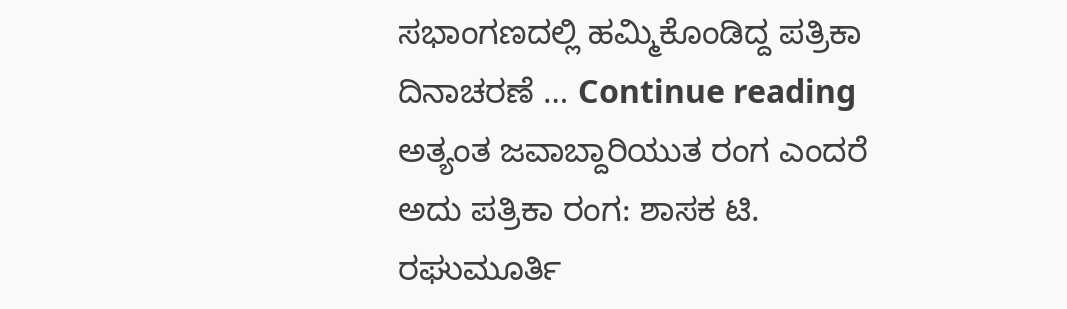ಸಭಾಂಗಣದಲ್ಲಿ ಹಮ್ಮಿಕೊಂಡಿದ್ದ ಪತ್ರಿಕಾ ದಿನಾಚರಣೆ … Continue reading ಅತ್ಯಂತ ಜವಾಬ್ದಾರಿಯುತ ರಂಗ ಎಂದರೆ ಅದು ಪತ್ರಿಕಾ ರಂಗ: ಶಾಸಕ ಟಿ. ರಘುಮೂರ್ತಿ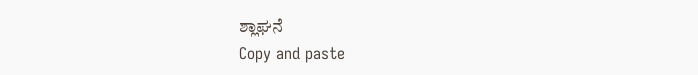ಶ್ಲಾಘನೆ
Copy and paste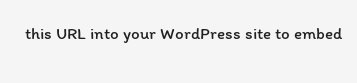this URL into your WordPress site to embed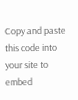Copy and paste this code into your site to embed